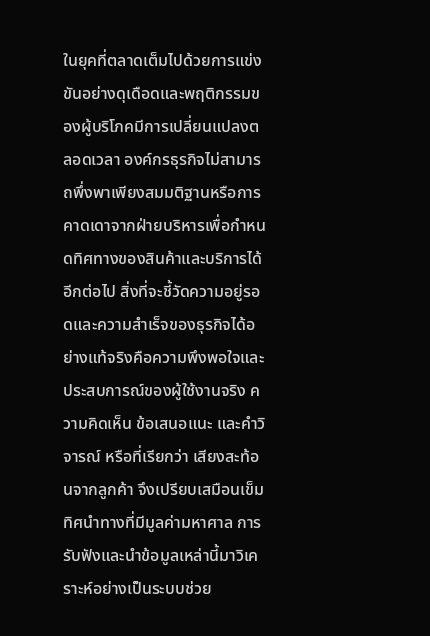ในยุคที่ตลาดเต็มไปด้วยการแข่งขันอย่างดุเดือดและพฤติกรรมของผู้บริโภคมีการเปลี่ยนแปลงตลอดเวลา องค์กรธุรกิจไม่สามารถพึ่งพาเพียงสมมติฐานหรือการคาดเดาจากฝ่ายบริหารเพื่อกำหนดทิศทางของสินค้าและบริการได้อีกต่อไป สิ่งที่จะชี้วัดความอยู่รอดและความสำเร็จของธุรกิจได้อย่างแท้จริงคือความพึงพอใจและประสบการณ์ของผู้ใช้งานจริง ความคิดเห็น ข้อเสนอแนะ และคำวิจารณ์ หรือที่เรียกว่า เสียงสะท้อนจากลูกค้า จึงเปรียบเสมือนเข็มทิศนำทางที่มีมูลค่ามหาศาล การรับฟังและนำข้อมูลเหล่านี้มาวิเคราะห์อย่างเป็นระบบช่วย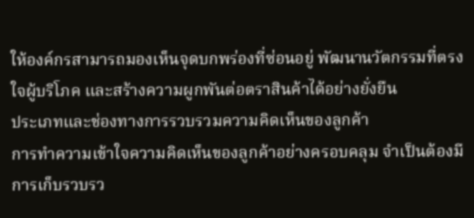ให้องค์กรสามารถมองเห็นจุดบกพร่องที่ซ่อนอยู่ พัฒนานวัตกรรมที่ตรงใจผู้บริโภค และสร้างความผูกพันต่อตราสินค้าได้อย่างยั่งยืน
ประเภทและช่องทางการรวบรวมความคิดเห็นของลูกค้า
การทำความเข้าใจความคิดเห็นของลูกค้าอย่างครอบคลุม จำเป็นต้องมีการเก็บรวบรว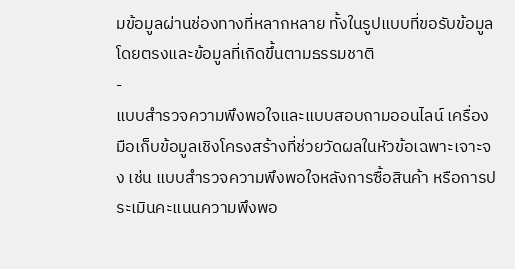มข้อมูลผ่านช่องทางที่หลากหลาย ทั้งในรูปแบบที่ขอรับข้อมูลโดยตรงและข้อมูลที่เกิดขึ้นตามธรรมชาติ
-
แบบสำรวจความพึงพอใจและแบบสอบถามออนไลน์ เครื่องมือเก็บข้อมูลเชิงโครงสร้างที่ช่วยวัดผลในหัวข้อเฉพาะเจาะจง เช่น แบบสำรวจความพึงพอใจหลังการซื้อสินค้า หรือการประเมินคะแนนความพึงพอ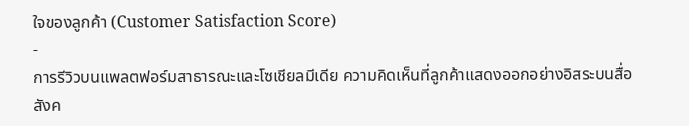ใจของลูกค้า (Customer Satisfaction Score)
-
การรีวิวบนแพลตฟอร์มสาธารณะและโซเชียลมีเดีย ความคิดเห็นที่ลูกค้าแสดงออกอย่างอิสระบนสื่อสังค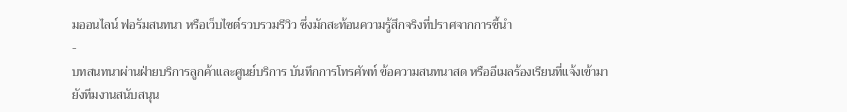มออนไลน์ ฟอรัมสนทนา หรือเว็บไซต์รวบรวมรีวิว ซึ่งมักสะท้อนความรู้สึกจริงที่ปราศจากการชี้นำ
-
บทสนทนาผ่านฝ่ายบริการลูกค้าและศูนย์บริการ บันทึกการโทรศัพท์ ข้อความสนทนาสด หรืออีเมลร้องเรียนที่แจ้งเข้ามายังทีมงานสนับสนุน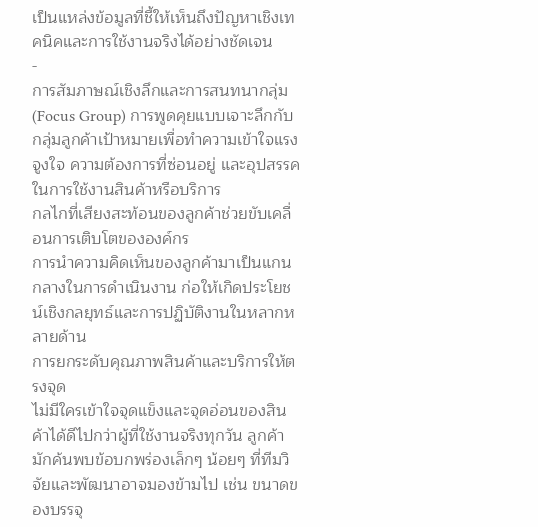เป็นแหล่งข้อมูลที่ชี้ให้เห็นถึงปัญหาเชิงเทคนิคและการใช้งานจริงได้อย่างชัดเจน
-
การสัมภาษณ์เชิงลึกและการสนทนากลุ่ม (Focus Group) การพูดคุยแบบเจาะลึกกับกลุ่มลูกค้าเป้าหมายเพื่อทำความเข้าใจแรงจูงใจ ความต้องการที่ซ่อนอยู่ และอุปสรรคในการใช้งานสินค้าหรือบริการ
กลไกที่เสียงสะท้อนของลูกค้าช่วยขับเคลื่อนการเติบโตขององค์กร
การนำความคิดเห็นของลูกค้ามาเป็นแกนกลางในการดำเนินงาน ก่อให้เกิดประโยชน์เชิงกลยุทธ์และการปฏิบัติงานในหลากหลายด้าน
การยกระดับคุณภาพสินค้าและบริการให้ตรงจุด
ไม่มีใครเข้าใจจุดแข็งและจุดอ่อนของสินค้าได้ดีไปกว่าผู้ที่ใช้งานจริงทุกวัน ลูกค้ามักค้นพบข้อบกพร่องเล็กๆ น้อยๆ ที่ทีมวิจัยและพัฒนาอาจมองข้ามไป เช่น ขนาดของบรรจุ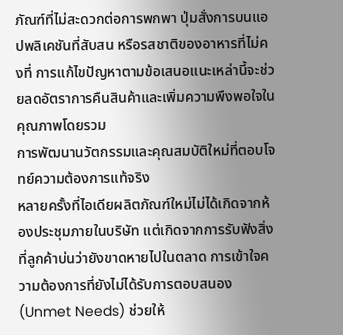ภัณฑ์ที่ไม่สะดวกต่อการพกพา ปุ่มสั่งการบนแอปพลิเคชันที่สับสน หรือรสชาติของอาหารที่ไม่คงที่ การแก้ไขปัญหาตามข้อเสนอแนะเหล่านี้จะช่วยลดอัตราการคืนสินค้าและเพิ่มความพึงพอใจในคุณภาพโดยรวม
การพัฒนานวัตกรรมและคุณสมบัติใหม่ที่ตอบโจทย์ความต้องการแท้จริง
หลายครั้งที่ไอเดียผลิตภัณฑ์ใหม่ไม่ได้เกิดจากห้องประชุมภายในบริษัท แต่เกิดจากการรับฟังสิ่งที่ลูกค้าบ่นว่ายังขาดหายไปในตลาด การเข้าใจความต้องการที่ยังไม่ได้รับการตอบสนอง (Unmet Needs) ช่วยให้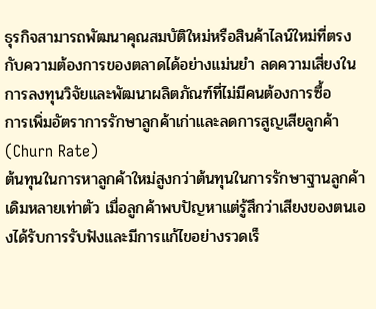ธุรกิจสามารถพัฒนาคุณสมบัติใหม่หรือสินค้าไลน์ใหม่ที่ตรงกับความต้องการของตลาดได้อย่างแม่นยำ ลดความเสี่ยงในการลงทุนวิจัยและพัฒนาผลิตภัณฑ์ที่ไม่มีคนต้องการซื้อ
การเพิ่มอัตราการรักษาลูกค้าเก่าและลดการสูญเสียลูกค้า (Churn Rate)
ต้นทุนในการหาลูกค้าใหม่สูงกว่าต้นทุนในการรักษาฐานลูกค้าเดิมหลายเท่าตัว เมื่อลูกค้าพบปัญหาแต่รู้สึกว่าเสียงของตนเองได้รับการรับฟังและมีการแก้ไขอย่างรวดเร็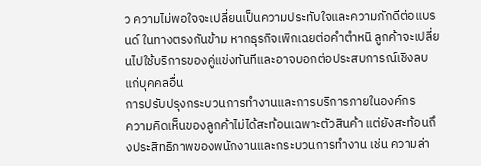ว ความไม่พอใจจะเปลี่ยนเป็นความประทับใจและความภักดีต่อแบรนด์ ในทางตรงกันข้าม หากธุรกิจเพิกเฉยต่อคำตำหนิ ลูกค้าจะเปลี่ยนไปใช้บริการของคู่แข่งทันทีและอาจบอกต่อประสบการณ์เชิงลบแก่บุคคลอื่น
การปรับปรุงกระบวนการทำงานและการบริการภายในองค์กร
ความคิดเห็นของลูกค้าไม่ได้สะท้อนเฉพาะตัวสินค้า แต่ยังสะท้อนถึงประสิทธิภาพของพนักงานและกระบวนการทำงาน เช่น ความล่า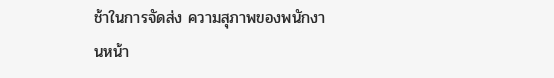ช้าในการจัดส่ง ความสุภาพของพนักงานหน้า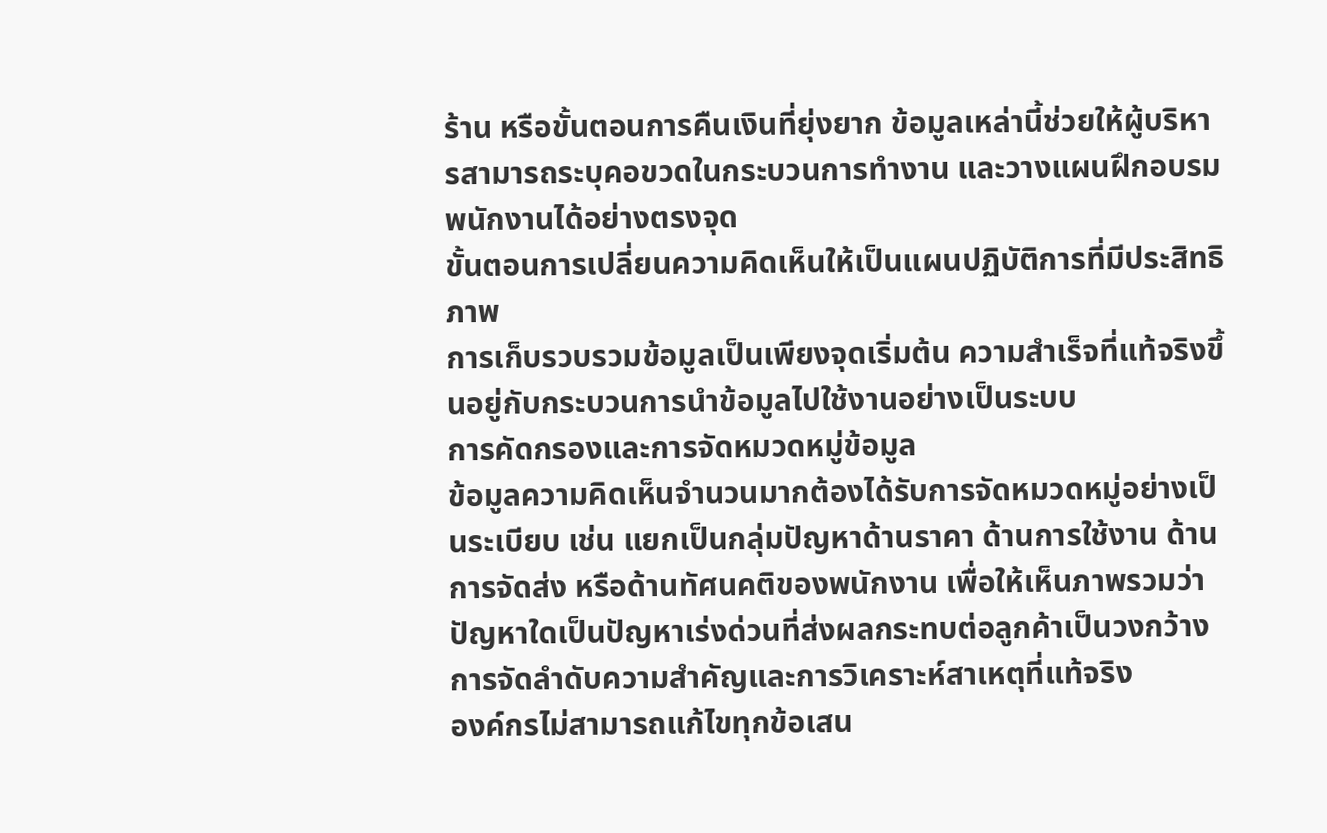ร้าน หรือขั้นตอนการคืนเงินที่ยุ่งยาก ข้อมูลเหล่านี้ช่วยให้ผู้บริหารสามารถระบุคอขวดในกระบวนการทำงาน และวางแผนฝึกอบรมพนักงานได้อย่างตรงจุด
ขั้นตอนการเปลี่ยนความคิดเห็นให้เป็นแผนปฏิบัติการที่มีประสิทธิภาพ
การเก็บรวบรวมข้อมูลเป็นเพียงจุดเริ่มต้น ความสำเร็จที่แท้จริงขึ้นอยู่กับกระบวนการนำข้อมูลไปใช้งานอย่างเป็นระบบ
การคัดกรองและการจัดหมวดหมู่ข้อมูล
ข้อมูลความคิดเห็นจำนวนมากต้องได้รับการจัดหมวดหมู่อย่างเป็นระเบียบ เช่น แยกเป็นกลุ่มปัญหาด้านราคา ด้านการใช้งาน ด้านการจัดส่ง หรือด้านทัศนคติของพนักงาน เพื่อให้เห็นภาพรวมว่าปัญหาใดเป็นปัญหาเร่งด่วนที่ส่งผลกระทบต่อลูกค้าเป็นวงกว้าง
การจัดลำดับความสำคัญและการวิเคราะห์สาเหตุที่แท้จริง
องค์กรไม่สามารถแก้ไขทุกข้อเสน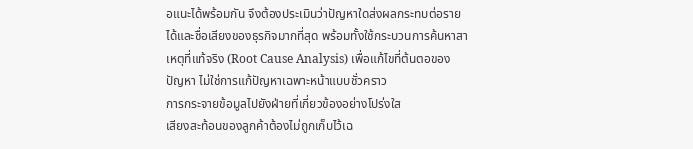อแนะได้พร้อมกัน จึงต้องประเมินว่าปัญหาใดส่งผลกระทบต่อรายได้และชื่อเสียงของธุรกิจมากที่สุด พร้อมทั้งใช้กระบวนการค้นหาสาเหตุที่แท้จริง (Root Cause Analysis) เพื่อแก้ไขที่ต้นตอของปัญหา ไม่ใช่การแก้ปัญหาเฉพาะหน้าแบบชั่วคราว
การกระจายข้อมูลไปยังฝ่ายที่เกี่ยวข้องอย่างโปร่งใส
เสียงสะท้อนของลูกค้าต้องไม่ถูกเก็บไว้เฉ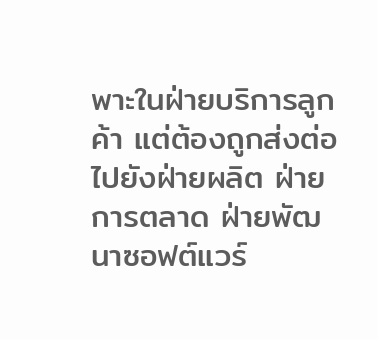พาะในฝ่ายบริการลูกค้า แต่ต้องถูกส่งต่อไปยังฝ่ายผลิต ฝ่ายการตลาด ฝ่ายพัฒนาซอฟต์แวร์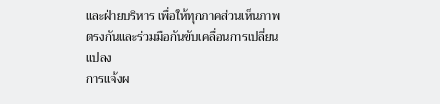และฝ่ายบริหาร เพื่อให้ทุกภาคส่วนเห็นภาพตรงกันและร่วมมือกันขับเคลื่อนการเปลี่ยนแปลง
การแจ้งผ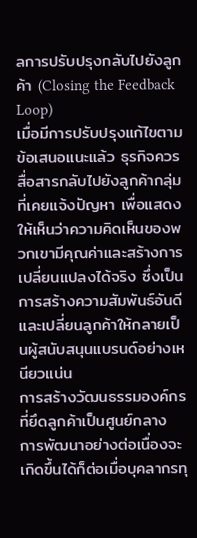ลการปรับปรุงกลับไปยังลูกค้า (Closing the Feedback Loop)
เมื่อมีการปรับปรุงแก้ไขตามข้อเสนอแนะแล้ว ธุรกิจควรสื่อสารกลับไปยังลูกค้ากลุ่มที่เคยแจ้งปัญหา เพื่อแสดงให้เห็นว่าความคิดเห็นของพวกเขามีคุณค่าและสร้างการเปลี่ยนแปลงได้จริง ซึ่งเป็นการสร้างความสัมพันธ์อันดีและเปลี่ยนลูกค้าให้กลายเป็นผู้สนับสนุนแบรนด์อย่างเหนียวแน่น
การสร้างวัฒนธรรมองค์กรที่ยึดลูกค้าเป็นศูนย์กลาง
การพัฒนาอย่างต่อเนื่องจะเกิดขึ้นได้ก็ต่อเมื่อบุคลากรทุ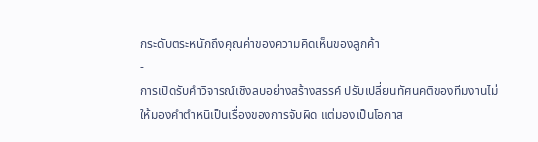กระดับตระหนักถึงคุณค่าของความคิดเห็นของลูกค้า
-
การเปิดรับคำวิจารณ์เชิงลบอย่างสร้างสรรค์ ปรับเปลี่ยนทัศนคติของทีมงานไม่ให้มองคำตำหนิเป็นเรื่องของการจับผิด แต่มองเป็นโอกาส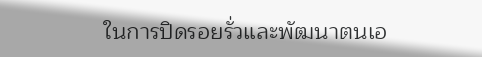ในการปิดรอยรั่วและพัฒนาตนเอ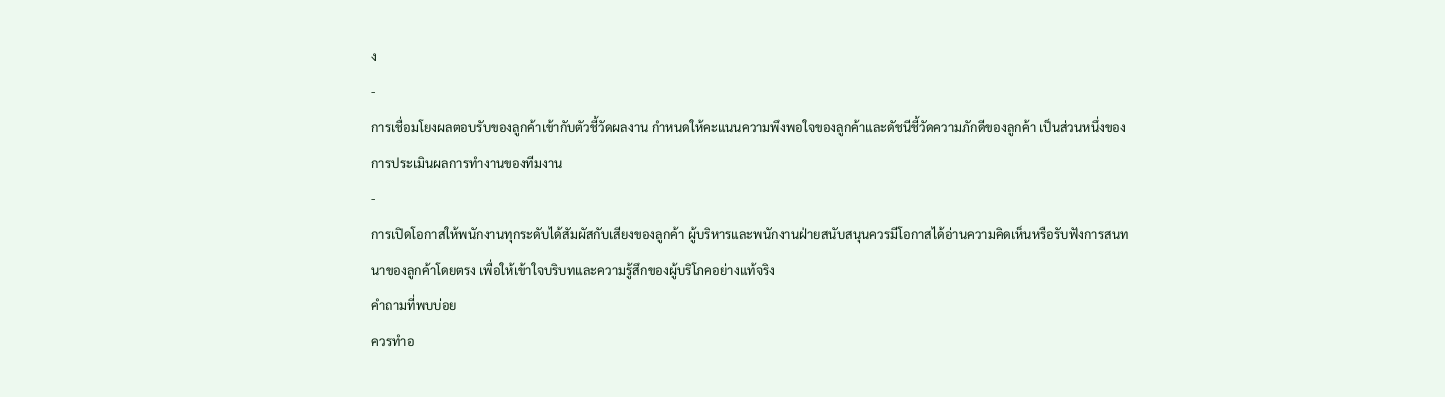ง
-
การเชื่อมโยงผลตอบรับของลูกค้าเข้ากับตัวชี้วัดผลงาน กำหนดให้คะแนนความพึงพอใจของลูกค้าและดัชนีชี้วัดความภักดีของลูกค้า เป็นส่วนหนึ่งของการประเมินผลการทำงานของทีมงาน
-
การเปิดโอกาสให้พนักงานทุกระดับได้สัมผัสกับเสียงของลูกค้า ผู้บริหารและพนักงานฝ่ายสนับสนุนควรมีโอกาสได้อ่านความคิดเห็นหรือรับฟังการสนทนาของลูกค้าโดยตรง เพื่อให้เข้าใจบริบทและความรู้สึกของผู้บริโภคอย่างแท้จริง
คำถามที่พบบ่อย
ควรทำอ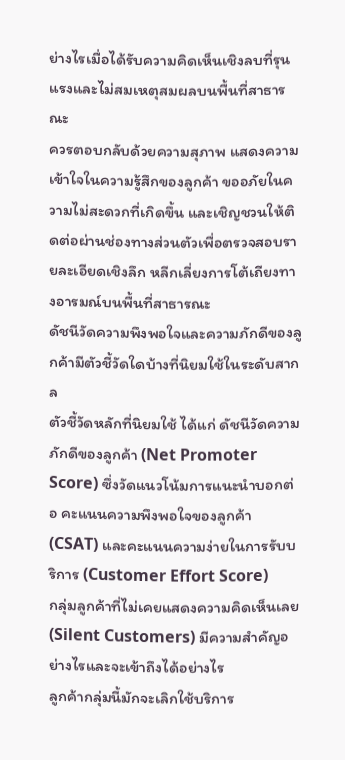ย่างไรเมื่อได้รับความคิดเห็นเชิงลบที่รุนแรงและไม่สมเหตุสมผลบนพื้นที่สาธารณะ
ควรตอบกลับด้วยความสุภาพ แสดงความเข้าใจในความรู้สึกของลูกค้า ขออภัยในความไม่สะดวกที่เกิดขึ้น และเชิญชวนให้ติดต่อผ่านช่องทางส่วนตัวเพื่อตรวจสอบรายละเอียดเชิงลึก หลีกเลี่ยงการโต้เถียงทางอารมณ์บนพื้นที่สาธารณะ
ดัชนีวัดความพึงพอใจและความภักดีของลูกค้ามีตัวชี้วัดใดบ้างที่นิยมใช้ในระดับสากล
ตัวชี้วัดหลักที่นิยมใช้ ได้แก่ ดัชนีวัดความภักดีของลูกค้า (Net Promoter Score) ซึ่งวัดแนวโน้มการแนะนำบอกต่อ คะแนนความพึงพอใจของลูกค้า (CSAT) และคะแนนความง่ายในการรับบริการ (Customer Effort Score)
กลุ่มลูกค้าที่ไม่เคยแสดงความคิดเห็นเลย (Silent Customers) มีความสำคัญอย่างไรและจะเข้าถึงได้อย่างไร
ลูกค้ากลุ่มนี้มักจะเลิกใช้บริการ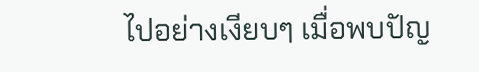ไปอย่างเงียบๆ เมื่อพบปัญ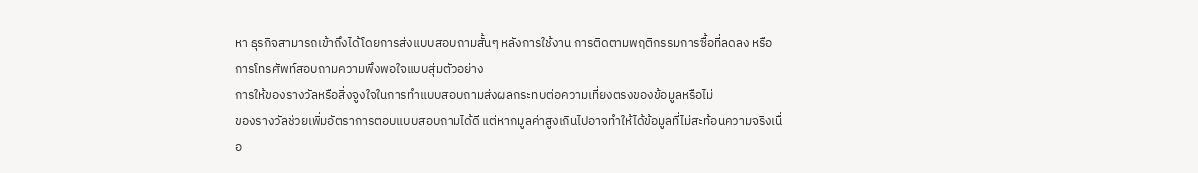หา ธุรกิจสามารถเข้าถึงได้โดยการส่งแบบสอบถามสั้นๆ หลังการใช้งาน การติดตามพฤติกรรมการซื้อที่ลดลง หรือการโทรศัพท์สอบถามความพึงพอใจแบบสุ่มตัวอย่าง
การให้ของรางวัลหรือสิ่งจูงใจในการทำแบบสอบถามส่งผลกระทบต่อความเที่ยงตรงของข้อมูลหรือไม่
ของรางวัลช่วยเพิ่มอัตราการตอบแบบสอบถามได้ดี แต่หากมูลค่าสูงเกินไปอาจทำให้ได้ข้อมูลที่ไม่สะท้อนความจริงเนื่อ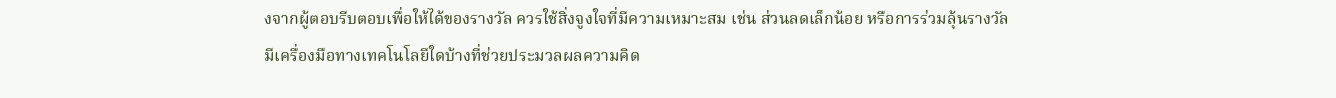งจากผู้ตอบรีบตอบเพื่อให้ได้ของรางวัล ควรใช้สิ่งจูงใจที่มีความเหมาะสม เช่น ส่วนลดเล็กน้อย หรือการร่วมลุ้นรางวัล
มีเครื่องมือทางเทคโนโลยีใดบ้างที่ช่วยประมวลผลความคิด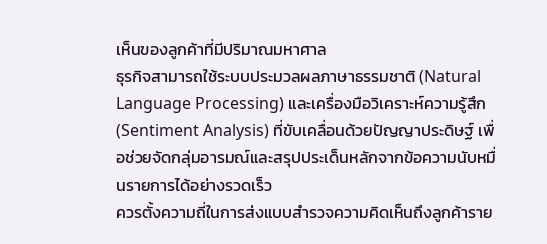เห็นของลูกค้าที่มีปริมาณมหาศาล
ธุรกิจสามารถใช้ระบบประมวลผลภาษาธรรมชาติ (Natural Language Processing) และเครื่องมือวิเคราะห์ความรู้สึก (Sentiment Analysis) ที่ขับเคลื่อนด้วยปัญญาประดิษฐ์ เพื่อช่วยจัดกลุ่มอารมณ์และสรุปประเด็นหลักจากข้อความนับหมื่นรายการได้อย่างรวดเร็ว
ควรตั้งความถี่ในการส่งแบบสำรวจความคิดเห็นถึงลูกค้าราย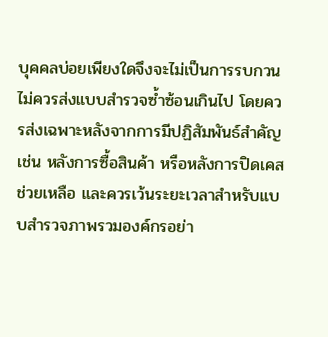บุคคลบ่อยเพียงใดจึงจะไม่เป็นการรบกวน
ไม่ควรส่งแบบสำรวจซ้ำซ้อนเกินไป โดยควรส่งเฉพาะหลังจากการมีปฏิสัมพันธ์สำคัญ เช่น หลังการซื้อสินค้า หรือหลังการปิดเคสช่วยเหลือ และควรเว้นระยะเวลาสำหรับแบบสำรวจภาพรวมองค์กรอย่า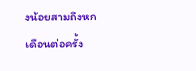งน้อยสามถึงหกเดือนต่อครั้ง